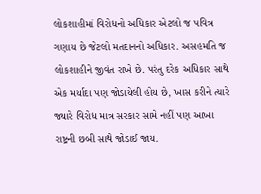લોકશાહીમાં વિરોધનો અધિકાર એટલો જ પવિત્ર ગણાય છે જેટલો મતદાનનો અધિકાર. અસહમતિ જ લોકશાહીને જીવંત રાખે છે. પરંતુ દરેક અધિકાર સાથે એક મર્યાદા પણ જોડાયેલી હોય છે, ખાસ કરીને ત્યારે જ્યારે વિરોધ માત્ર સરકાર સામે નહીં પણ આખા રાષ્ટ્રની છબી સાથે જોડાઈ જાય.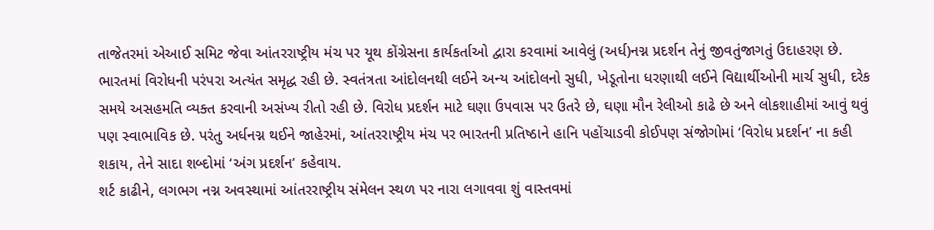તાજેતરમાં એઆઈ સમિટ જેવા આંતરરાષ્ટ્રીય મંચ પર યૂથ કોંગ્રેસના કાર્યકર્તાઓ દ્વારા કરવામાં આવેલું (અર્ધ)નગ્ન પ્રદર્શન તેનું જીવતુંજાગતું ઉદાહરણ છે.
ભારતમાં વિરોધની પરંપરા અત્યંત સમૃદ્ધ રહી છે. સ્વતંત્રતા આંદોલનથી લઈને અન્ય આંદોલનો સુધી, ખેડૂતોના ધરણાથી લઈને વિદ્યાર્થીઓની માર્ચ સુધી, દરેક સમયે અસહમતિ વ્યક્ત કરવાની અસંખ્ય રીતો રહી છે. વિરોધ પ્રદર્શન માટે ઘણા ઉપવાસ પર ઉતરે છે, ઘણા મૌન રેલીઓ કાઢે છે અને લોકશાહીમાં આવું થવું પણ સ્વાભાવિક છે. પરંતુ અર્ધનગ્ન થઈને જાહેરમાં, આંતરરાષ્ટ્રીય મંચ પર ભારતની પ્રતિષ્ઠાને હાનિ પહોંચાડવી કોઈપણ સંજોગોમાં ‘વિરોધ પ્રદર્શન’ ના કહી શકાય, તેને સાદા શબ્દોમાં ‘અંગ પ્રદર્શન’ કહેવાય.
શર્ટ કાઢીને, લગભગ નગ્ન અવસ્થામાં આંતરરાષ્ટ્રીય સંમેલન સ્થળ પર નારા લગાવવા શું વાસ્તવમાં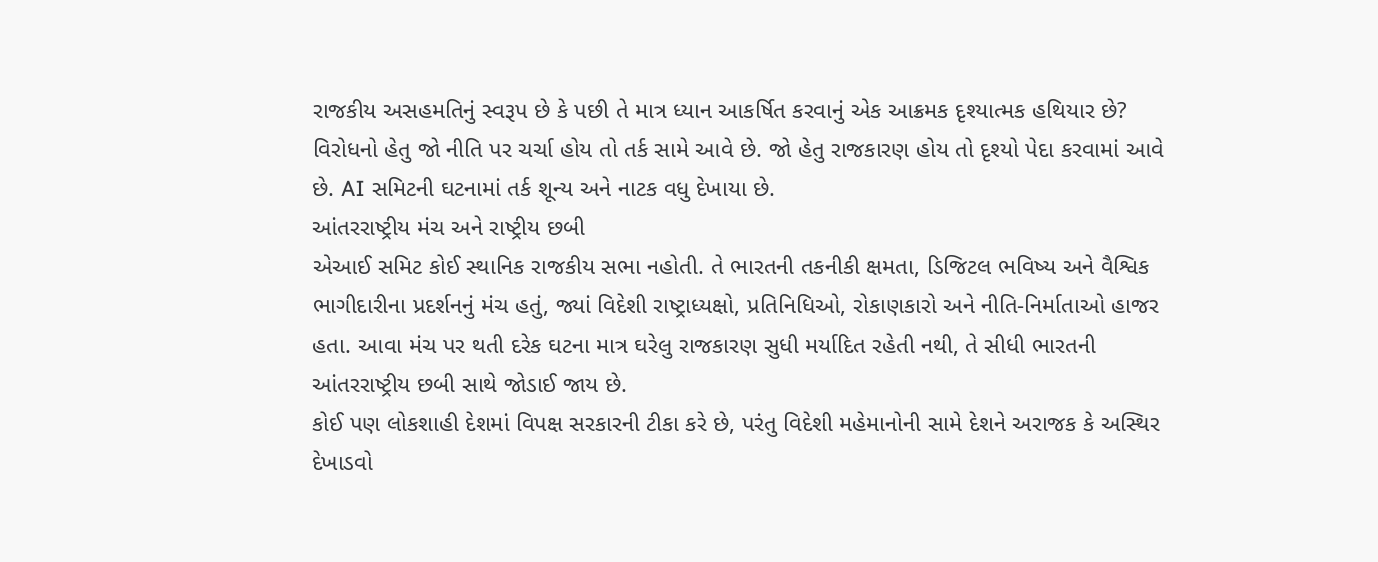રાજકીય અસહમતિનું સ્વરૂપ છે કે પછી તે માત્ર ધ્યાન આકર્ષિત કરવાનું એક આક્રમક દૃશ્યાત્મક હથિયાર છે? વિરોધનો હેતુ જો નીતિ પર ચર્ચા હોય તો તર્ક સામે આવે છે. જો હેતુ રાજકારણ હોય તો દૃશ્યો પેદા કરવામાં આવે છે. AI સમિટની ઘટનામાં તર્ક શૂન્ય અને નાટક વધુ દેખાયા છે.
આંતરરાષ્ટ્રીય મંચ અને રાષ્ટ્રીય છબી
એઆઈ સમિટ કોઈ સ્થાનિક રાજકીય સભા નહોતી. તે ભારતની તકનીકી ક્ષમતા, ડિજિટલ ભવિષ્ય અને વૈશ્વિક ભાગીદારીના પ્રદર્શનનું મંચ હતું, જ્યાં વિદેશી રાષ્ટ્રાધ્યક્ષો, પ્રતિનિધિઓ, રોકાણકારો અને નીતિ-નિર્માતાઓ હાજર હતા. આવા મંચ પર થતી દરેક ઘટના માત્ર ઘરેલુ રાજકારણ સુધી મર્યાદિત રહેતી નથી, તે સીધી ભારતની આંતરરાષ્ટ્રીય છબી સાથે જોડાઈ જાય છે.
કોઈ પણ લોકશાહી દેશમાં વિપક્ષ સરકારની ટીકા કરે છે, પરંતુ વિદેશી મહેમાનોની સામે દેશને અરાજક કે અસ્થિર દેખાડવો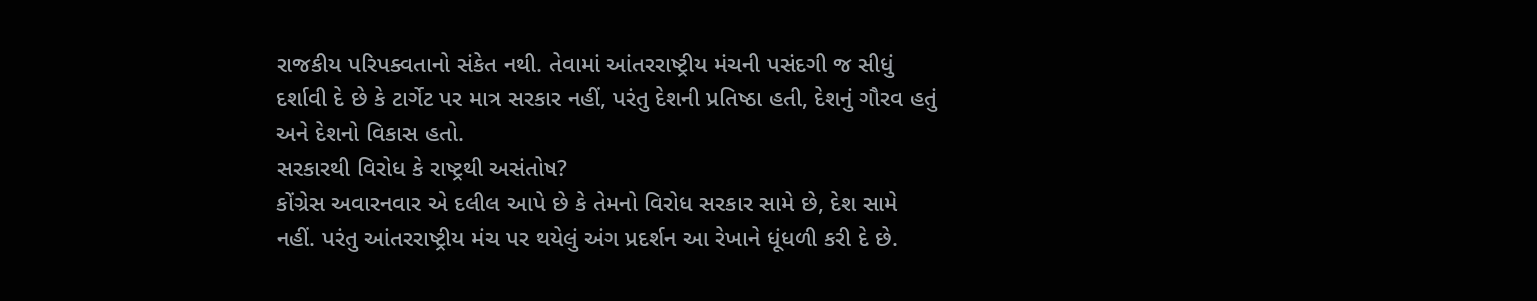રાજકીય પરિપક્વતાનો સંકેત નથી. તેવામાં આંતરરાષ્ટ્રીય મંચની પસંદગી જ સીધું દર્શાવી દે છે કે ટાર્ગેટ પર માત્ર સરકાર નહીં, પરંતુ દેશની પ્રતિષ્ઠા હતી, દેશનું ગૌરવ હતું અને દેશનો વિકાસ હતો.
સરકારથી વિરોધ કે રાષ્ટ્રથી અસંતોષ?
કોંગ્રેસ અવારનવાર એ દલીલ આપે છે કે તેમનો વિરોધ સરકાર સામે છે, દેશ સામે નહીં. પરંતુ આંતરરાષ્ટ્રીય મંચ પર થયેલું અંગ પ્રદર્શન આ રેખાને ધૂંધળી કરી દે છે.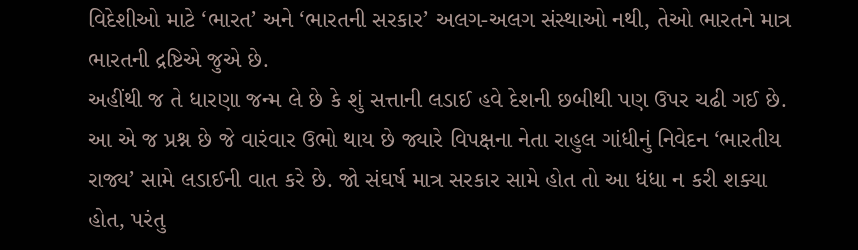વિદેશીઓ માટે ‘ભારત’ અને ‘ભારતની સરકાર’ અલગ-અલગ સંસ્થાઓ નથી, તેઓ ભારતને માત્ર ભારતની દ્રષ્ટિએ જુએ છે.
અહીંથી જ તે ધારણા જન્મ લે છે કે શું સત્તાની લડાઈ હવે દેશની છબીથી પણ ઉપર ચઢી ગઈ છે. આ એ જ પ્રશ્ન છે જે વારંવાર ઉભો થાય છે જ્યારે વિપક્ષના નેતા રાહુલ ગાંધીનું નિવેદન ‘ભારતીય રાજ્ય’ સામે લડાઈની વાત કરે છે. જો સંઘર્ષ માત્ર સરકાર સામે હોત તો આ ધંધા ન કરી શક્યા હોત, પરંતુ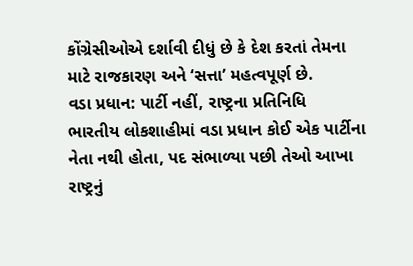કોંગ્રેસીઓએ દર્શાવી દીધું છે કે દેશ કરતાં તેમના માટે રાજકારણ અને ‘સત્તા’ મહત્વપૂર્ણ છે.
વડા પ્રધાન: પાર્ટી નહીં, રાષ્ટ્રના પ્રતિનિધિ
ભારતીય લોકશાહીમાં વડા પ્રધાન કોઈ એક પાર્ટીના નેતા નથી હોતા, પદ સંભાળ્યા પછી તેઓ આખા રાષ્ટ્રનું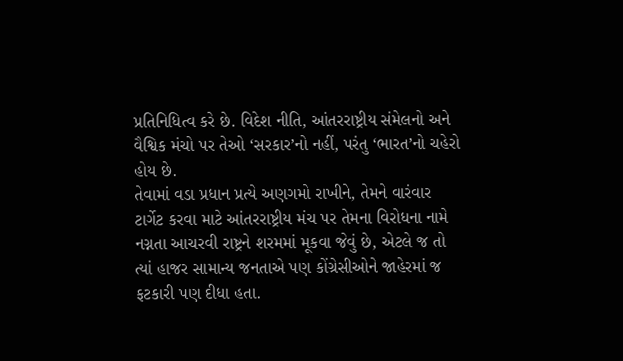પ્રતિનિધિત્વ કરે છે. વિદેશ નીતિ, આંતરરાષ્ટ્રીય સંમેલનો અને વૈશ્વિક મંચો પર તેઓ ‘સરકાર’નો નહીં, પરંતુ ‘ભારત’નો ચહેરો હોય છે.
તેવામાં વડા પ્રધાન પ્રત્યે અણગમો રાખીને, તેમને વારંવાર ટાર્ગેટ કરવા માટે આંતરરાષ્ટ્રીય મંચ પર તેમના વિરોધના નામે નગ્નતા આચરવી રાષ્ટ્રને શરમમાં મૂકવા જેવું છે, એટલે જ તો ત્યાં હાજર સામાન્ય જનતાએ પણ કોંગ્રેસીઓને જાહેરમાં જ ફટકારી પણ દીધા હતા.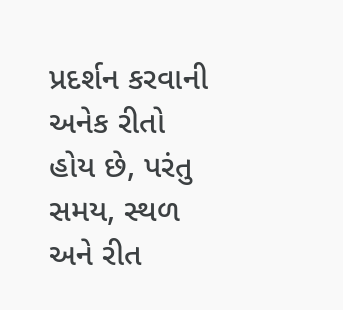પ્રદર્શન કરવાની અનેક રીતો હોય છે, પરંતુ સમય, સ્થળ અને રીત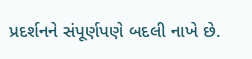પ્રદર્શનને સંપૂર્ણપણે બદલી નાખે છે.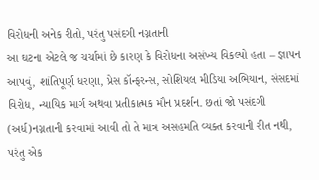વિરોધની અનેક રીતો, પરંતુ પસંદગી નગ્નતાની
આ ઘટના એટલે જ ચર્ચામાં છે કારણ કે વિરોધના અસંખ્ય વિકલ્પો હતા – જ્ઞાપન આપવું, શાંતિપૂર્ણ ધરણા, પ્રેસ કૉન્ફરન્સ, સોશિયલ મીડિયા અભિયાન, સંસદમાં વિરોધ, ન્યાયિક માર્ગ અથવા પ્રતીકાત્મક મૌન પ્રદર્શન. છતાં જો પસંદગી (અર્ધ)નગ્નતાની કરવામાં આવી તો તે માત્ર અસહમતિ વ્યક્ત કરવાની રીત નથી, પરંતુ એક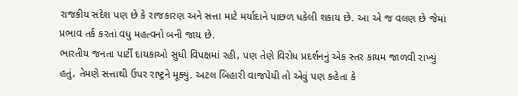રાજકીય સંદેશ પણ છે કે રાજકારણ અને સત્તા માટે મર્યાદાને પાછળ ધકેલી શકાય છે. આ એ જ વલણ છે જેમાં પ્રભાવ તર્ક કરતાં વધુ મહત્વનો બની જાય છે.
ભારતીય જનતા પાર્ટી દાયકાઓ સુધી વિપક્ષમાં રહી, પણ તેણે વિરોધ પ્રદર્શનનું એક સ્તર કાયમ જાળવી રાખ્યું હતું, તેમણે સત્તાથી ઉપર રાષ્ટ્રને મૂક્યું. અટલ બિહારી વાજપેયી તો એવું પણ કહેતા કે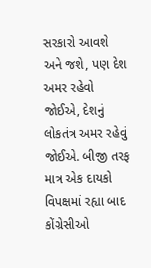સરકારો આવશે અને જશે, પણ દેશ અમર રહેવો જોઈએ, દેશનું લોકતંત્ર અમર રહેવું જોઈએ. બીજી તરફ માત્ર એક દાયકો વિપક્ષમાં રહ્યા બાદ કોંગ્રેસીઓ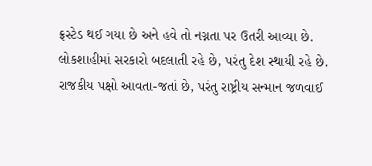ફ્રસ્ટેડ થઈ ગયા છે અને હવે તો નગ્નતા પર ઉતરી આવ્યા છે.
લોકશાહીમાં સરકારો બદલાતી રહે છે, પરંતુ દેશ સ્થાયી રહે છે. રાજકીય પક્ષો આવતા-જતાં છે, પરંતુ રાષ્ટ્રીય સન્માન જળવાઈ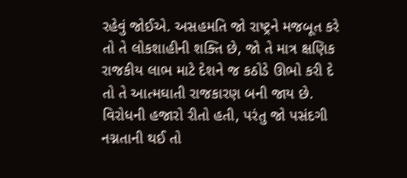રહેવું જોઈએ. અસહમતિ જો રાષ્ટ્રને મજબૂત કરે તો તે લોકશાહીની શક્તિ છે, જો તે માત્ર ક્ષણિક રાજકીય લાભ માટે દેશને જ કઠોડે ઊભો કરી દે તો તે આત્મઘાતી રાજકારણ બની જાય છે. વિરોધની હજારો રીતો હતી, પરંતુ જો પસંદગી નગ્નતાની થઈ તો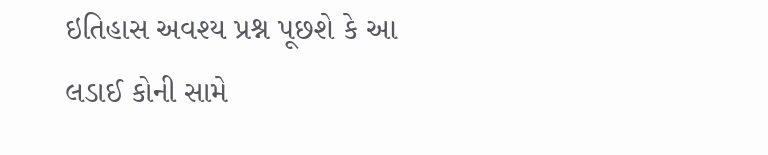ઇતિહાસ અવશ્ય પ્રશ્ન પૂછશે કે આ લડાઈ કોની સામે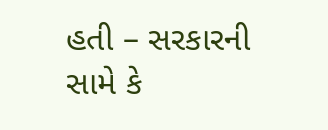હતી – સરકારની સામે કે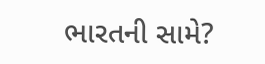ભારતની સામે?